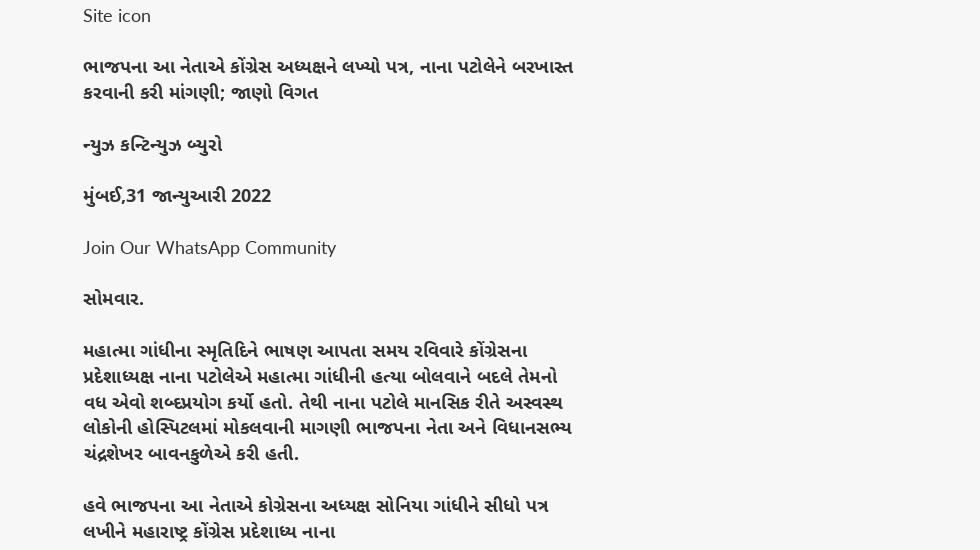Site icon

ભાજપના આ નેતાએ કોંગ્રેસ અધ્યક્ષને લખ્યો પત્ર, નાના પટોલેને બરખાસ્ત કરવાની કરી માંગણી; જાણો વિગત

ન્યુઝ કન્ટિન્યુઝ બ્યુરો

મુંબઈ,31 જાન્યુઆરી 2022

Join Our WhatsApp Community

સોમવાર.

મહાત્મા ગાંધીના સ્મૃતિદિને ભાષણ આપતા સમય રવિવારે કોંગ્રેસના પ્રદેશાધ્યક્ષ નાના પટોલેએ મહાત્મા ગાંધીની હત્યા બોલવાને બદલે તેમનો વધ એવો શબ્દપ્રયોગ કર્યો હતો. તેથી નાના પટોલે માનસિક રીતે અસ્વસ્થ લોકોની હોસ્પિટલમાં મોકલવાની માગણી ભાજપના નેતા અને વિધાનસભ્ય ચંદ્રશેખર બાવનકુળેએ કરી હતી.

હવે ભાજપના આ નેતાએ કોગ્રેસના અધ્યક્ષ સોનિયા ગાંધીને સીધો પત્ર લખીને મહારાષ્ટ્ર કોંગ્રેસ પ્રદેશાધ્ય નાના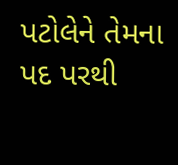પટોલેને તેમના પદ પરથી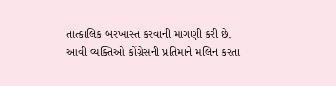તાત્કાલિક બરખાસ્ત કરવાની માગણી કરી છે. આવી વ્યક્તિઓ કોંગ્રેસની પ્રતિમાને મલિન કરતા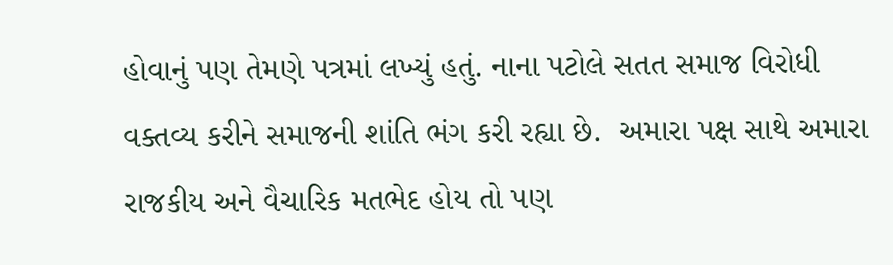હોવાનું પણ તેમણે પત્રમાં લખ્યું હતું. નાના પટોલે સતત સમાજ વિરોધી વક્તવ્ય કરીને સમાજની શાંતિ ભંગ કરી રહ્યા છે.  અમારા પક્ષ સાથે અમારા રાજકીય અને વૈચારિક મતભેદ હોય તો પણ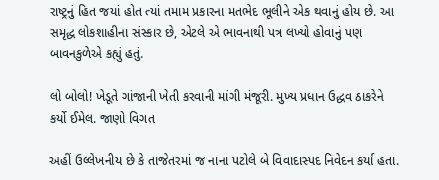રાષ્ટ્રનું હિત જયાં હોત ત્યાં તમામ પ્રકારના મતભેદ ભૂલીને એક થવાનું હોય છે. આ સમૃદ્ધ લોકશાહીના સંસ્કાર છે, એટલે એ ભાવનાથી પત્ર લખ્યો હોવાનું પણ બાવનકુળેએ કહ્યું હતું.

લો બોલો! ખેડૂતે ગાંજાની ખેતી કરવાની માંગી મંજૂરી. મુખ્ય પ્રધાન ઉદ્ધવ ઠાકરેને કર્યો ઈમેલ. જાણો વિગત

અહીં ઉલ્લેખનીય છે કે તાજેતરમાં જ નાના પટોલે બે વિવાદાસ્પદ નિવેદન કર્યા હતા.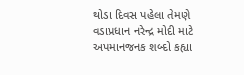થોડા દિવસ પહેલા તેમણે વડાપ્રધાન નરેન્દ્ર મોદી માટે અપમાનજનક શબ્દો કહ્યા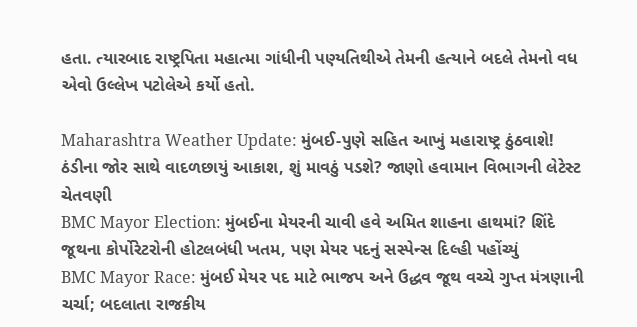હતા. ત્યારબાદ રાષ્ટ્રપિતા મહાત્મા ગાંધીની પણ્યતિથીએ તેમની હત્યાને બદલે તેમનો વધ એવો ઉલ્લેખ પટોલેએ કર્યો હતો.

Maharashtra Weather Update: મુંબઈ-પુણે સહિત આખું મહારાષ્ટ્ર ઠુંઠવાશે! ઠંડીના જોર સાથે વાદળછાયું આકાશ, શું માવઠું પડશે? જાણો હવામાન વિભાગની લેટેસ્ટ ચેતવણી
BMC Mayor Election: મુંબઈના મેયરની ચાવી હવે અમિત શાહના હાથમાં? શિંદે જૂથના કોર્પોરેટરોની હોટલબંધી ખતમ, પણ મેયર પદનું સસ્પેન્સ દિલ્હી પહોંચ્યું
BMC Mayor Race: મુંબઈ મેયર પદ માટે ભાજપ અને ઉદ્ધવ જૂથ વચ્ચે ગુપ્ત મંત્રણાની ચર્ચા; બદલાતા રાજકીય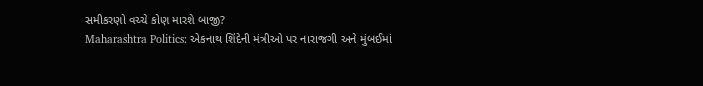સમીકરણો વચ્ચે કોણ મારશે બાજી?
Maharashtra Politics: એકનાથ શિંદેની મંત્રીઓ પર નારાજગી અને મુંબઈમાં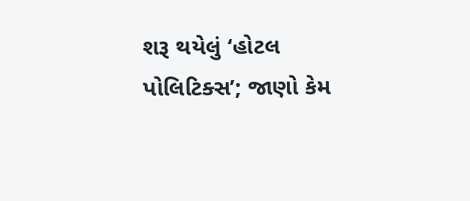શરૂ થયેલું ‘હોટલ પોલિટિક્સ’; જાણો કેમ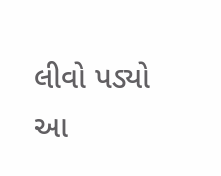લીવો પડ્યો આ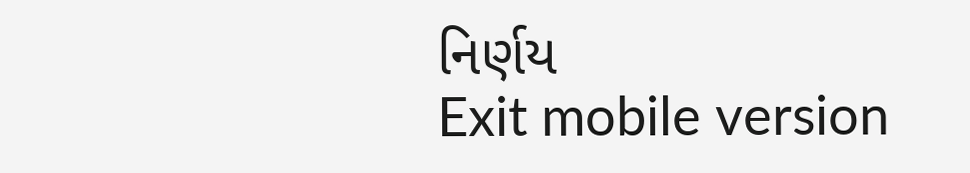નિર્ણય
Exit mobile version